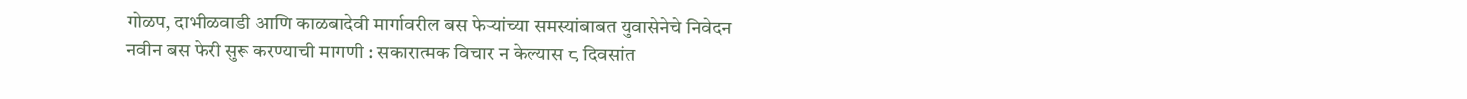गोळप, दाभीळवाडी आणि काळबादेवी मार्गावरील बस फेऱ्यांच्या समस्यांबाबत युवासेनेचे निवेदन
नवीन बस फेरी सुरू करण्याची मागणी : सकारात्मक विचार न केल्यास ८ दिवसांत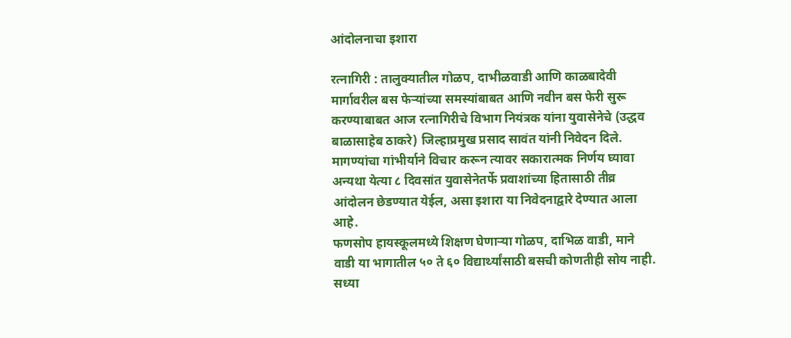आंदोलनाचा इशारा

रत्नागिरी : तालुक्यातील गोळप, दाभीळवाडी आणि काळबादेवी मार्गावरील बस फेऱ्यांच्या समस्यांबाबत आणि नवीन बस फेरी सुरू करण्याबाबत आज रत्नागिरीचे विभाग नियंत्रक यांना युवासेनेचे (उद्धव बाळासाहेब ठाकरे) जिल्हाप्रमुख प्रसाद सावंत यांनी निवेदन दिले. मागण्यांचा गांभीर्याने विचार करून त्यावर सकारात्मक निर्णय घ्यावा अन्यथा येत्या ८ दिवसांत युवासेनेतर्फे प्रवाशांच्या हितासाठी तीव्र आंदोलन छेडण्यात येईल, असा इशारा या निवेदनाद्वारे देण्यात आला आहे.
फणसोप हायस्कूलमध्ये शिक्षण घेणाऱ्या गोळप, दाभिळ वाडी, माने वाडी या भागातील ५० ते ६० विद्यार्थ्यांसाठी बसची कोणतीही सोय नाही. सध्या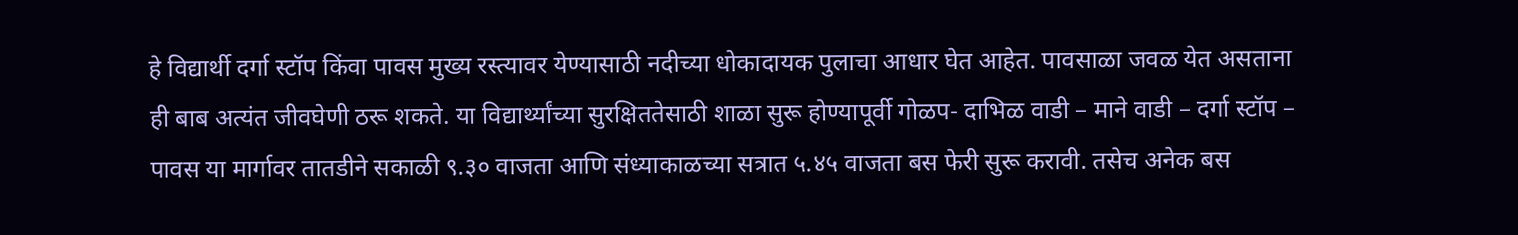हे विद्यार्थी दर्गा स्टॉप किंवा पावस मुख्य रस्त्यावर येण्यासाठी नदीच्या धोकादायक पुलाचा आधार घेत आहेत. पावसाळा जवळ येत असताना ही बाब अत्यंत जीवघेणी ठरू शकते. या विद्यार्थ्यांच्या सुरक्षिततेसाठी शाळा सुरू होण्यापूर्वी गोळप- दाभिळ वाडी – माने वाडी – दर्गा स्टॉप – पावस या मार्गावर तातडीने सकाळी ९.३० वाजता आणि संध्याकाळच्या सत्रात ५.४५ वाजता बस फेरी सुरू करावी. तसेच अनेक बस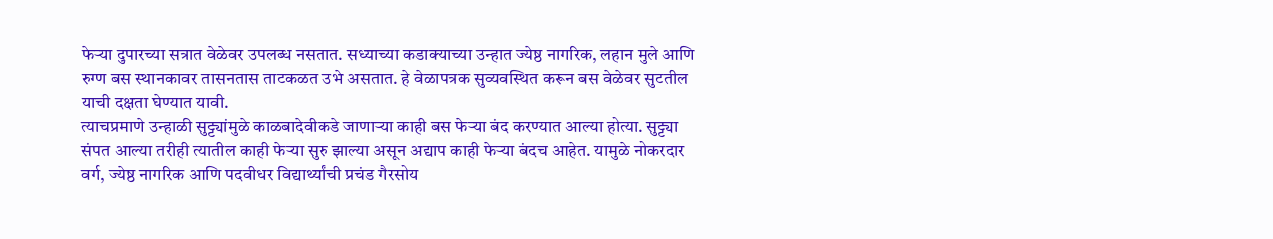फेऱ्या दुपारच्या सत्रात वेळेवर उपलब्ध नसतात. सध्याच्या कडाक्याच्या उन्हात ज्येष्ठ नागरिक, लहान मुले आणि रुग्ण बस स्थानकावर तासनतास ताटकळत उभे असतात. हे वेळापत्रक सुव्यवस्थित करून बस वेळेवर सुटतील याची दक्षता घेण्यात यावी.
त्याचप्रमाणे उन्हाळी सुट्ट्यांमुळे काळबादेवीकडे जाणाऱ्या काही बस फेऱ्या बंद करण्यात आल्या होत्या. सुट्ट्या संपत आल्या तरीही त्यातील काही फेऱ्या सुरु झाल्या असून अद्याप काही फेऱ्या बंदच आहेत. यामुळे नोकरदार वर्ग, ज्येष्ठ नागरिक आणि पदवीधर विद्यार्थ्यांची प्रचंड गैरसोय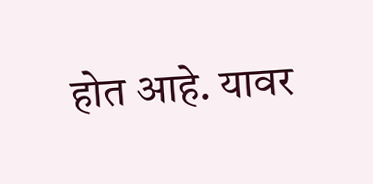होत आहे. यावर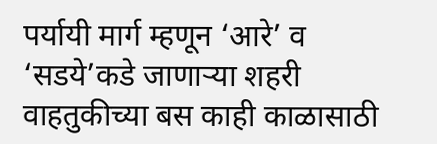पर्यायी मार्ग म्हणून ‘आरे’ व ‘सडये’कडे जाणाऱ्या शहरी वाहतुकीच्या बस काही काळासाठी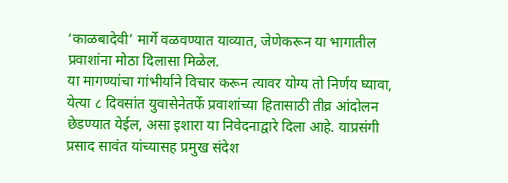‘काळबादेवी’ मार्गे वळवण्यात याव्यात, जेणेकरून या भागातील प्रवाशांना मोठा दिलासा मिळेल.
या मागण्यांचा गांभीर्याने विचार करून त्यावर योग्य तो निर्णय घ्यावा, येत्या ८ दिवसांत युवासेनेतर्फे प्रवाशांच्या हितासाठी तीव्र आंदोलन छेडण्यात येईल, असा इशारा या निवेदनाद्वारे दिला आहे. याप्रसंगी प्रसाद सावंत यांच्यासह प्रमुख संदेश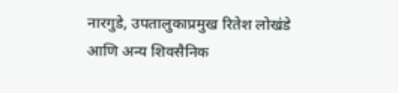नारगुडे, उपतालुकाप्रमुख रितेश लोखंडे आणि अन्य शिवसैनिक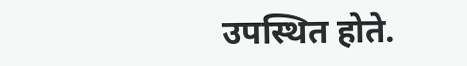उपस्थित होते.